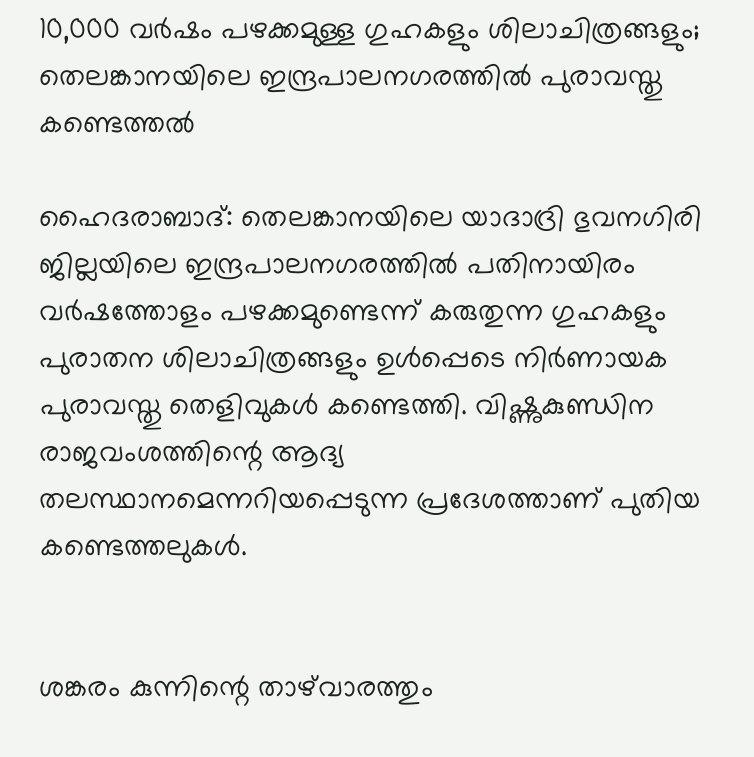10,000 വർഷം പഴക്കമുള്ള ഗുഹകളും ശിലാചിത്രങ്ങളും; തെലങ്കാനയിലെ ഇന്ദ്രപാലനഗരത്തിൽ പുരാവസ്തു കണ്ടെത്തൽ

ഹൈദരാബാദ്: തെലങ്കാനയിലെ യാദാദ്രി ഭുവനഗിരി ജില്ലയിലെ ഇന്ദ്രപാലനഗരത്തിൽ പതിനായിരം വർഷത്തോളം പഴക്കമുണ്ടെന്ന് കരുതുന്ന ഗുഹകളും പുരാതന ശിലാചിത്രങ്ങളും ഉൾപ്പെടെ നിർണായക പുരാവസ്തു തെളിവുകൾ കണ്ടെത്തി. വിഷ്ണുകുണ്ഡിന രാജവംശത്തിന്റെ ആദ്യ തലസ്ഥാനമെന്നറിയപ്പെടുന്ന പ്രദേശത്താണ് പുതിയ കണ്ടെത്തലുകൾ.


ശങ്കരം കുന്നിന്റെ താഴ്‌വാരത്തും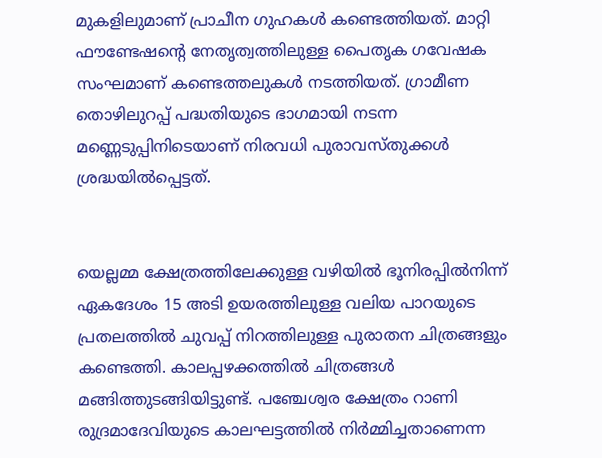മുകളിലുമാണ് പ്രാചീന ഗുഹകൾ കണ്ടെത്തിയത്. മാറ്റി ഫൗണ്ടേഷന്റെ നേതൃത്വത്തിലുള്ള പൈതൃക ഗവേഷക സംഘമാണ് കണ്ടെത്തലുകൾ നടത്തിയത്. ഗ്രാമീണ തൊഴിലുറപ്പ് പദ്ധതിയുടെ ഭാഗമായി നടന്ന മണ്ണെടുപ്പിനിടെയാണ് നിരവധി പുരാവസ്തുക്കൾ ശ്രദ്ധയിൽപ്പെട്ടത്.


യെല്ലമ്മ ക്ഷേത്രത്തിലേക്കുള്ള വഴിയിൽ ഭൂനിരപ്പിൽനിന്ന് ഏകദേശം 15 അടി ഉയരത്തിലുള്ള വലിയ പാറയുടെ പ്രതലത്തിൽ ചുവപ്പ് നിറത്തിലുള്ള പുരാതന ചിത്രങ്ങളും കണ്ടെത്തി. കാലപ്പഴക്കത്തിൽ ചിത്രങ്ങൾ മങ്ങിത്തുടങ്ങിയിട്ടുണ്ട്. പഞ്ചേശ്വര ക്ഷേത്രം റാണി രുദ്രമാദേവിയുടെ കാലഘട്ടത്തിൽ നിർമ്മിച്ചതാണെന്ന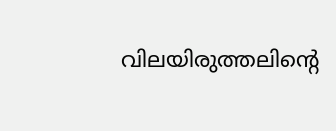വിലയിരുത്തലിന്റെ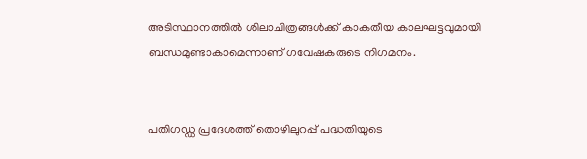അടിസ്ഥാനത്തിൽ ശിലാചിത്രങ്ങൾക്ക് കാകതീയ കാലഘട്ടവുമായി ബന്ധമുണ്ടാകാമെന്നാണ് ഗവേഷകരുടെ നിഗമനം.


പതിഗഡ്ഡ പ്രദേശത്ത് തൊഴിലുറപ്പ് പദ്ധതിയുടെ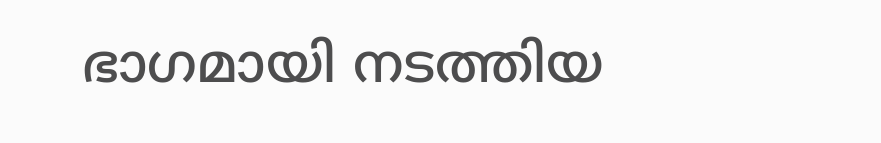ഭാഗമായി നടത്തിയ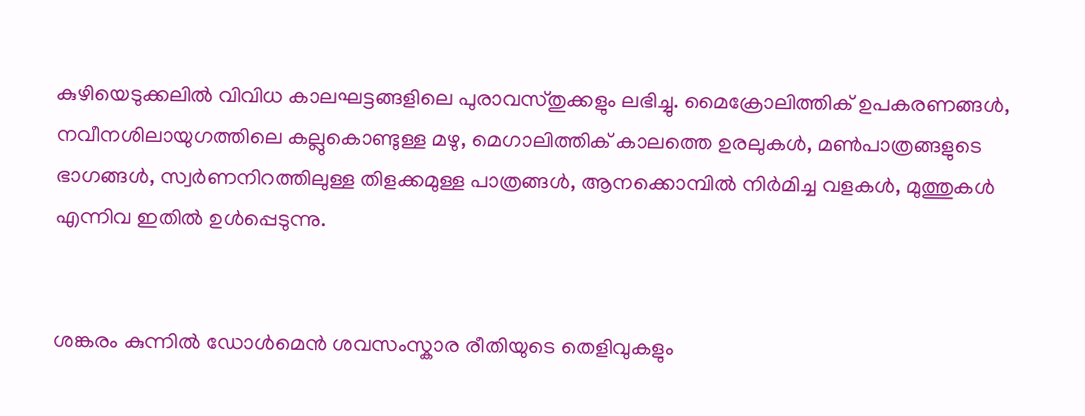കുഴിയെടുക്കലിൽ വിവിധ കാലഘട്ടങ്ങളിലെ പുരാവസ്തുക്കളും ലഭിച്ചു. മൈക്രോലിത്തിക് ഉപകരണങ്ങൾ, നവീനശിലായുഗത്തിലെ കല്ലുകൊണ്ടുള്ള മഴു, മെഗാലിത്തിക് കാലത്തെ ഉരലുകൾ, മൺപാത്രങ്ങളുടെ ഭാഗങ്ങൾ, സ്വർണനിറത്തിലുള്ള തിളക്കമുള്ള പാത്രങ്ങൾ, ആനക്കൊമ്പിൽ നിർമിച്ച വളകൾ, മുത്തുകൾ എന്നിവ ഇതിൽ ഉൾപ്പെടുന്നു.


ശങ്കരം കുന്നിൽ ഡോൾമെൻ ശവസംസ്കാര രീതിയുടെ തെളിവുകളും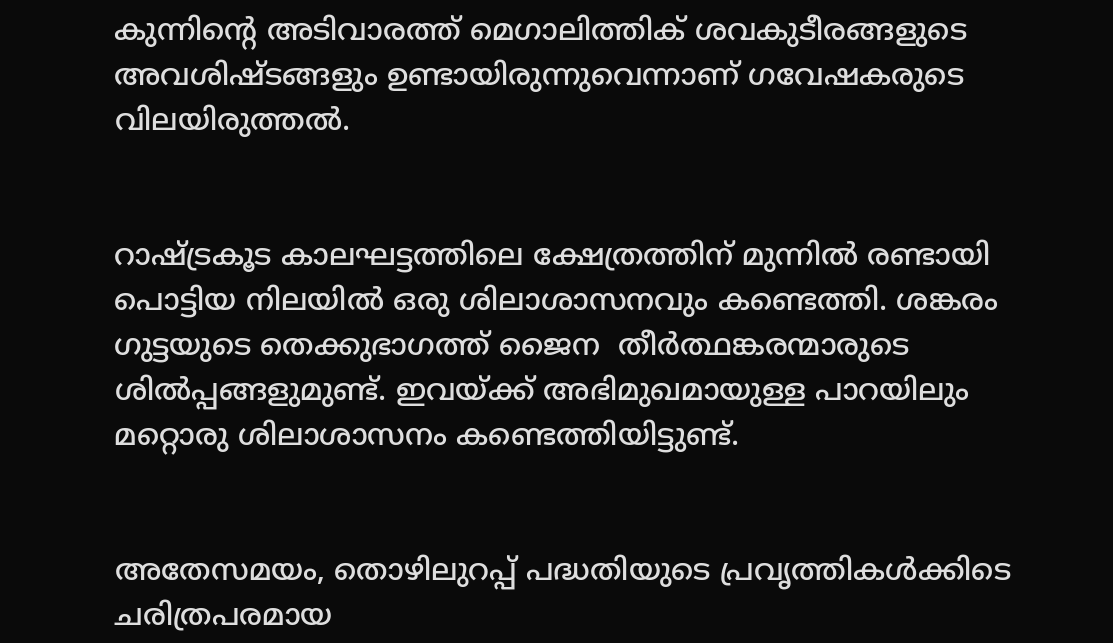കുന്നിന്റെ അടിവാരത്ത് മെഗാലിത്തിക് ശവകുടീരങ്ങളുടെ അവശിഷ്ടങ്ങളും ഉണ്ടായിരുന്നുവെന്നാണ് ഗവേഷകരുടെ വിലയിരുത്തൽ.


റാഷ്ട്രകൂട കാലഘട്ടത്തിലെ ക്ഷേത്രത്തിന് മുന്നിൽ രണ്ടായി പൊട്ടിയ നിലയിൽ ഒരു ശിലാശാസനവും കണ്ടെത്തി. ശങ്കരം ഗുട്ടയുടെ തെക്കുഭാഗത്ത് ജൈന  തീർത്ഥങ്കരന്മാരുടെ ശിൽപ്പങ്ങളുമുണ്ട്. ഇവയ്ക്ക് അഭിമുഖമായുള്ള പാറയിലും മറ്റൊരു ശിലാശാസനം കണ്ടെത്തിയിട്ടുണ്ട്.


അതേസമയം, തൊഴിലുറപ്പ് പദ്ധതിയുടെ പ്രവൃത്തികൾക്കിടെ ചരിത്രപരമായ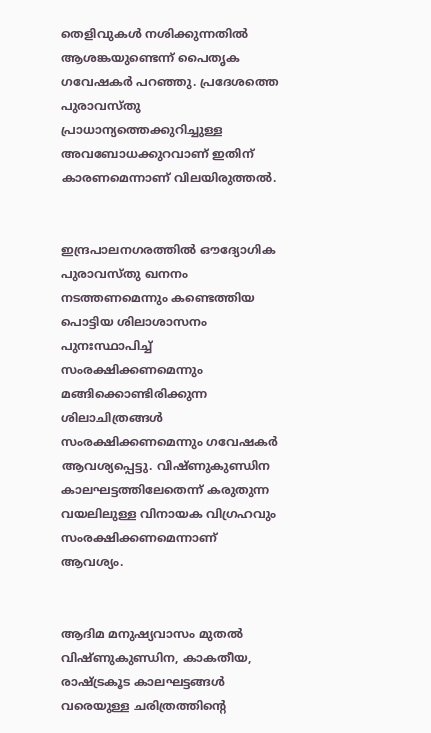തെളിവുകൾ നശിക്കുന്നതിൽ ആശങ്കയുണ്ടെന്ന് പൈതൃക ഗവേഷകർ പറഞ്ഞു. പ്രദേശത്തെ പുരാവസ്തു പ്രാധാന്യത്തെക്കുറിച്ചുള്ള അവബോധക്കുറവാണ് ഇതിന് കാരണമെന്നാണ് വിലയിരുത്തൽ.


ഇന്ദ്രപാലനഗരത്തിൽ ഔദ്യോഗിക പുരാവസ്തു ഖനനം നടത്തണമെന്നും കണ്ടെത്തിയ പൊട്ടിയ ശിലാശാസനം പുനഃസ്ഥാപിച്ച് സംരക്ഷിക്കണമെന്നും മങ്ങിക്കൊണ്ടിരിക്കുന്ന ശിലാചിത്രങ്ങൾ സംരക്ഷിക്കണമെന്നും ഗവേഷകർ ആവശ്യപ്പെട്ടു. വിഷ്ണുകുണ്ഡിന കാലഘട്ടത്തിലേതെന്ന് കരുതുന്ന വയലിലുള്ള വിനായക വിഗ്രഹവും സംരക്ഷിക്കണമെന്നാണ് ആവശ്യം.


ആദിമ മനുഷ്യവാസം മുതൽ വിഷ്ണുകുണ്ഡിന, കാകതീയ, രാഷ്ട്രകൂട കാലഘട്ടങ്ങൾ വരെയുള്ള ചരിത്രത്തിന്റെ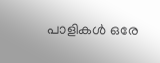പാളികൾ ഒരേ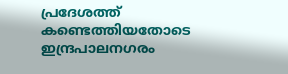പ്രദേശത്ത് കണ്ടെത്തിയതോടെ ഇന്ദ്രപാലനഗരം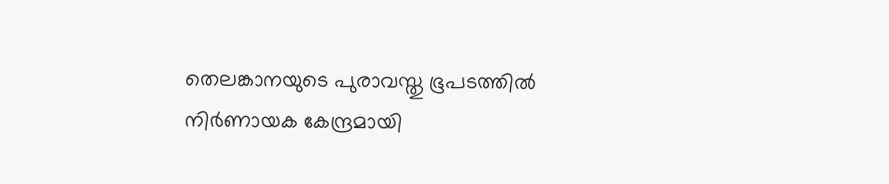തെലങ്കാനയുടെ പുരാവസ്തു ഭൂപടത്തിൽ നിർണായക കേന്ദ്രമായി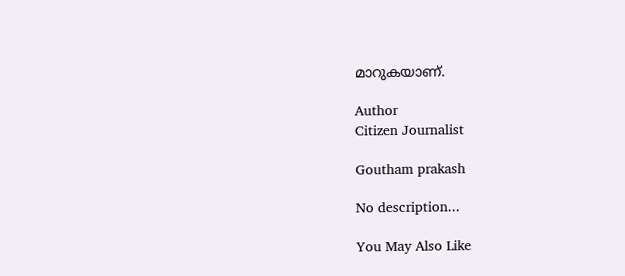മാറുകയാണ്.

Author
Citizen Journalist

Goutham prakash

No description...

You May Also Like